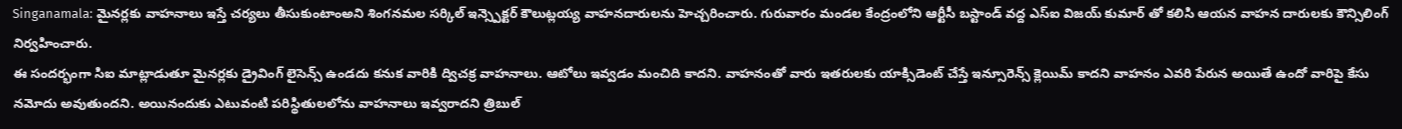Singanamala: మైనర్లకు వాహనాలు ఇస్తే చర్యలు తీసుకుంటాంఅని శింగనమల సర్కిల్ ఇన్స్పెక్టర్ కౌలుట్లయ్య వాహనదారులను హెచ్చరించారు. గురువారం మండల కేంద్రంలోని ఆర్టీసీ బస్టాండ్ వద్ద ఎస్ఐ విజయ్ కుమార్ తో కలిసి ఆయన వాహన దారులకు కౌన్సిలింగ్ నిర్వహించారు.
ఈ సందర్భంగా సిఐ మాట్లాడుతూ మైనర్లకు డ్రైవింగ్ లైసెన్స్ ఉండదు కనుక వారికి ద్విచక్ర వాహనాలు. ఆటోలు ఇవ్వడం మంచిది కాదని. వాహనంతో వారు ఇతరులకు యాక్సిడెంట్ చేస్తే ఇన్సూరెన్స్ క్లెయిమ్ కాదని వాహనం ఎవరి పేరున అయితే ఉందో వారిపై కేసు నమోదు అవుతుందని. అయినందుకు ఎటువంటి పరిస్థితులలోను వాహనాలు ఇవ్వరాదని త్రిబుల్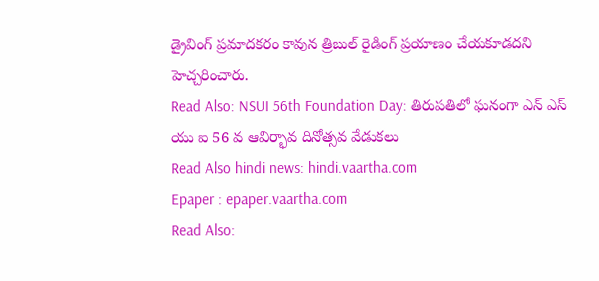డ్రైవింగ్ ప్రమాదకరం కావున త్రిబుల్ రైడింగ్ ప్రయాణం చేయకూడదని హెచ్చరించారు.
Read Also: NSUI 56th Foundation Day: తిరుపతిలో ఘనంగా ఎన్ ఎస్ యు ఐ 56 వ ఆవిర్భావ దినోత్సవ వేడుకలు
Read Also hindi news: hindi.vaartha.com
Epaper : epaper.vaartha.com
Read Also: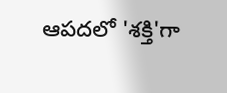ఆపదలో 'శక్తి'గా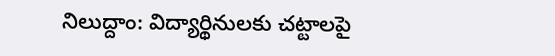నిలుద్దాం: విద్యార్థినులకు చట్టాలపై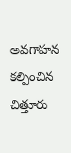అవగాహన కల్పించిన చిత్తూరు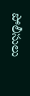పోలీసులు